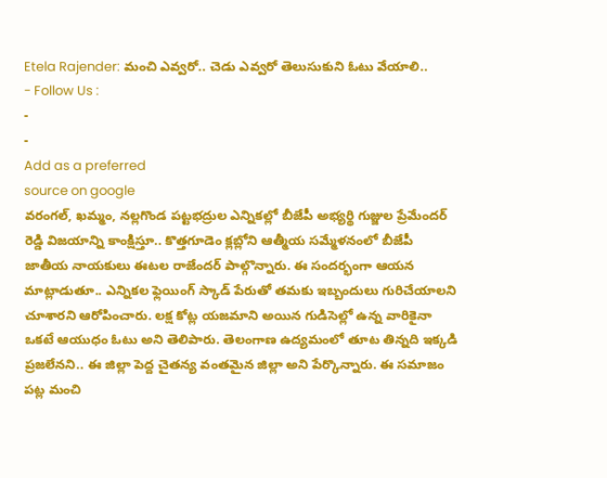Etela Rajender: మంచి ఎవ్వరో.. చెడు ఎవ్వరో తెలుసుకుని ఓటు వేయాలి..
- Follow Us :
-
-
Add as a preferred
source on google
వరంగల్, ఖమ్మం, నల్లగొండ పట్టభద్రుల ఎన్నికల్లో బీజేపీ అభ్యర్థి గుజ్జుల ప్రేమేందర్ రెడ్డి విజయాన్ని కాంక్షిస్తూ.. కొత్తగూడెం క్లబ్లోని ఆత్మీయ సమ్మేళనంలో బీజేపీ జాతీయ నాయకులు ఈటల రాజేందర్ పాల్గొన్నారు. ఈ సందర్భంగా ఆయన మాట్లాడుతూ.. ఎన్నికల ఫ్లెయింగ్ స్కాడ్ పేరుతో తమకు ఇబ్బందులు గురిచేయాలని చూశారని ఆరోపించారు. లక్ష కోట్ల యజమాని అయిన గుడిసెల్లో ఉన్న వారికైనా ఒకటే ఆయుధం ఓటు అని తెలిపారు. తెలంగాణ ఉద్యమంలో తూట తిన్నది ఇక్కడి ప్రజలేనని.. ఈ జిల్లా పెద్ద చైతన్య వంతమైన జిల్లా అని పేర్కొన్నారు. ఈ సమాజం పట్ల మంచి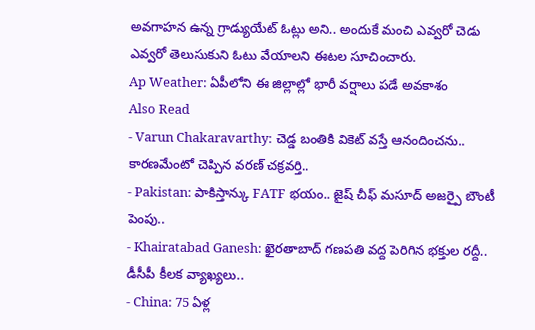అవగాహన ఉన్న గ్రాడ్యుయేట్ ఓట్లు అని.. అందుకే మంచి ఎవ్వరో చెడు ఎవ్వరో తెలుసుకుని ఓటు వేయాలని ఈటల సూచించారు.
Ap Weather: ఏపీలోని ఈ జిల్లాల్లో భారీ వర్షాలు పడే అవకాశం
Also Read
- Varun Chakaravarthy: చెడ్డ బంతికి వికెట్ వస్తే ఆనందించను.. కారణమేంటో చెప్పిన వరణ్ చక్రవర్తి..
- Pakistan: పాకిస్తాన్కు FATF భయం.. జైష్ చీఫ్ మసూద్ అజర్పై బౌంటీ పెంపు..
- Khairatabad Ganesh: ఖైరతాబాద్ గణపతి వద్ద పెరిగిన భక్తుల రద్దీ.. డీసీపీ కీలక వ్యాఖ్యలు..
- China: 75 ఏళ్ల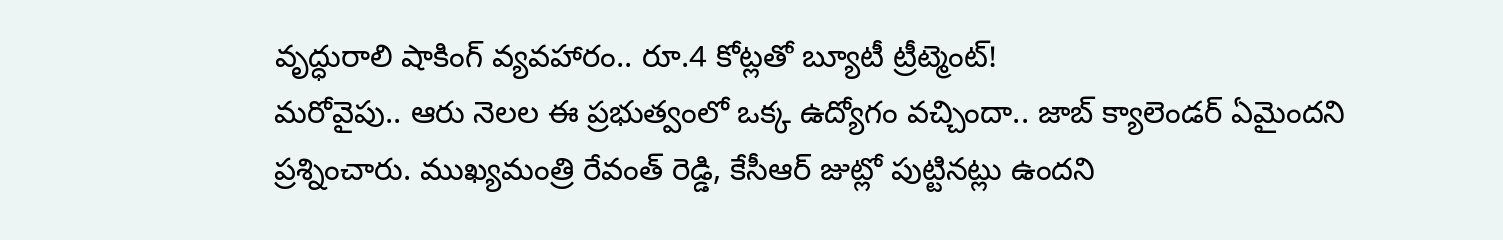వృద్ధురాలి షాకింగ్ వ్యవహారం.. రూ.4 కోట్లతో బ్యూటీ ట్రీట్మెంట్!
మరోవైపు.. ఆరు నెలల ఈ ప్రభుత్వంలో ఒక్క ఉద్యోగం వచ్చిందా.. జాబ్ క్యాలెండర్ ఏమైందని ప్రశ్నించారు. ముఖ్యమంత్రి రేవంత్ రెడ్డి, కేసీఆర్ జుట్లో పుట్టినట్లు ఉందని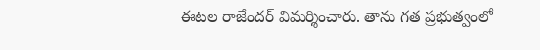ఈటల రాజేందర్ విమర్శించారు. తాను గత ప్రభుత్వంలో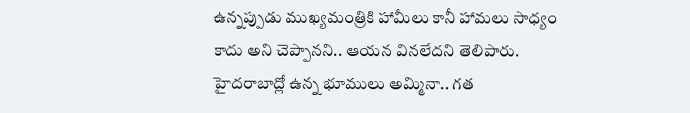ఉన్నప్పుడు ముఖ్యమంత్రికి హామీలు కానీ హామలు సాధ్యం కాదు అని చెప్పానని.. ఆయన వినలేదని తెలిపారు. హైదరాబాద్లో ఉన్న భూములు అమ్మినా.. గత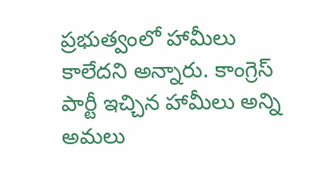ప్రభుత్వంలో హామీలు కాలేదని అన్నారు. కాంగ్రెస్ పార్టీ ఇచ్చిన హామీలు అన్ని అమలు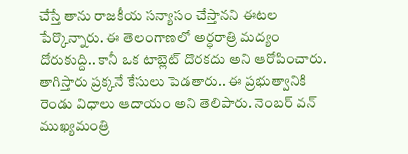చేస్తే తాను రాజకీయ సన్యాసం చేస్తానని ఈటల పేర్కొన్నారు. ఈ తెలంగాణలో అర్ధరాత్రి మద్యం దోరుకుద్ది.. కానీ ఒక టాబ్లెట్ దొరకదు అని ఆరోపించారు. తాగిస్తారు ప్రక్కనే కేసులు పెడతారు.. ఈ ప్రభుత్వానికి రెండు విధాలు ఆదాయం అని తెలిపారు. నెంబర్ వన్ ముఖ్యమంత్రి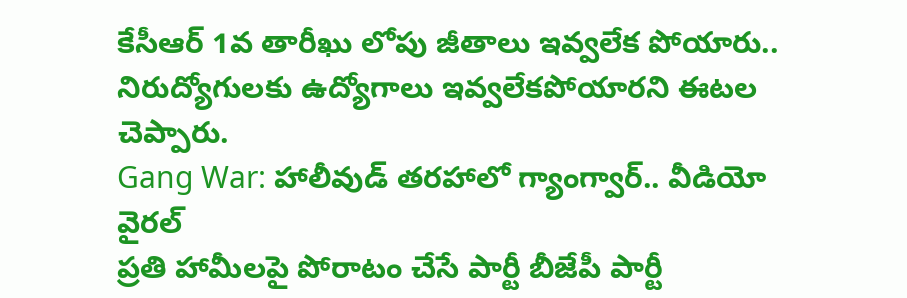కేసీఆర్ 1వ తారీఖు లోపు జీతాలు ఇవ్వలేక పోయారు.. నిరుద్యోగులకు ఉద్యోగాలు ఇవ్వలేకపోయారని ఈటల చెప్పారు.
Gang War: హాలీవుడ్ తరహాలో గ్యాంగ్వార్.. వీడియో వైరల్
ప్రతి హామీలపై పోరాటం చేసే పార్టీ బీజేపీ పార్టీ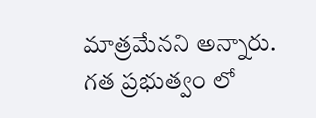మాత్రమేనని అన్నారు. గత ప్రభుత్వం లో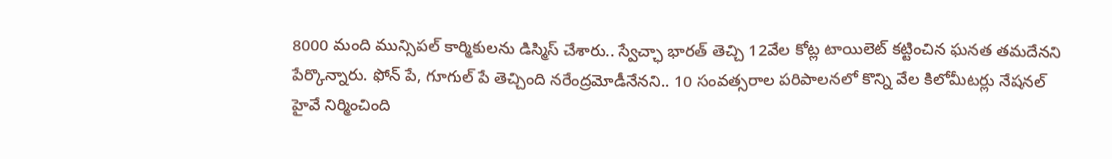8000 మంది మున్సిపల్ కార్మికులను డిస్మిస్ చేశారు.. స్వేచ్ఛా భారత్ తెచ్చి 12వేల కోట్ల టాయిలెట్ కట్టించిన ఘనత తమదేనని పేర్కొన్నారు. ఫోన్ పే, గూగుల్ పే తెచ్చింది నరేంద్రమోడీనేనని.. 10 సంవత్సరాల పరిపాలనలో కొన్ని వేల కిలోమీటర్లు నేషనల్ హైవే నిర్మించింది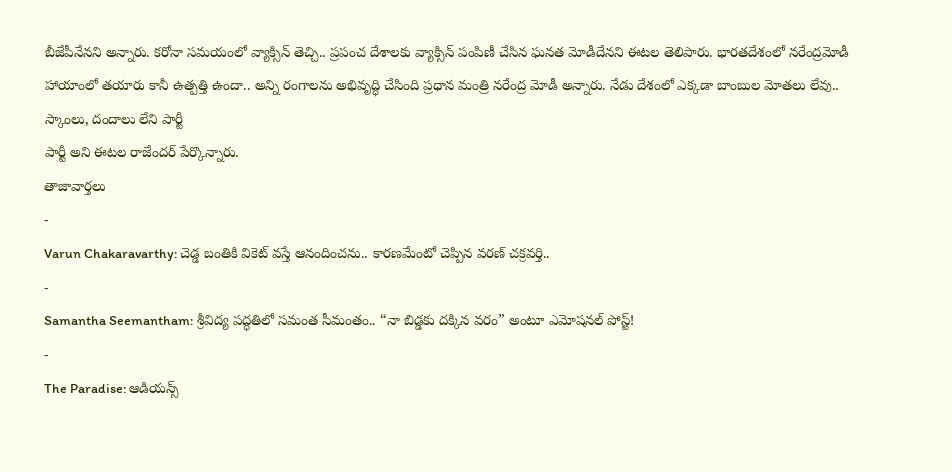బీజేపీనేనని అన్నారు. కరోనా సమయంలో వ్యాక్సిన్ తెచ్చి.. ప్రపంచ దేశాలకు వ్యాక్సిన్ పంపిణీ చేసిన ఘనత మోడీదేనని ఈటల తెలిపారు. భారతదేశంలో నరేంద్రమోడీ హాయాంలో తయారు కానీ ఉత్పత్తి ఉందా.. అన్ని రంగాలను అభివృద్ధి చేసింది ప్రధాన మంత్రి నరేంద్ర మోడీ అన్నారు. నేడు దేశంలో ఎక్కడా బాంబుల మోతలు లేవు.. స్కాంలు, దందాలు లేని పార్టీ
పార్టీ అని ఈటల రాజేందర్ పేర్కొన్నారు.
తాజావార్తలు
-
Varun Chakaravarthy: చెడ్డ బంతికి వికెట్ వస్తే ఆనందించను.. కారణమేంటో చెప్పిన వరణ్ చక్రవర్తి..
-
Samantha Seemantham: శ్రీవిద్య పద్ధతిలో సమంత సీమంతం.. “నా బిడ్డకు దక్కిన వరం” అంటూ ఎమోషనల్ పోస్ట్!
-
The Paradise: ఆడియన్స్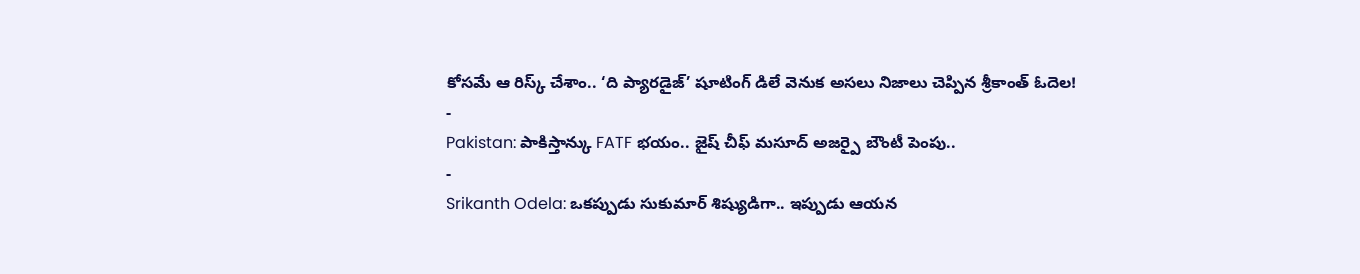కోసమే ఆ రిస్క్ చేశాం.. ‘ది ప్యారడైజ్’ షూటింగ్ డిలే వెనుక అసలు నిజాలు చెప్పిన శ్రీకాంత్ ఓదెల!
-
Pakistan: పాకిస్తాన్కు FATF భయం.. జైష్ చీఫ్ మసూద్ అజర్పై బౌంటీ పెంపు..
-
Srikanth Odela: ఒకప్పుడు సుకుమార్ శిష్యుడిగా.. ఇప్పుడు ఆయన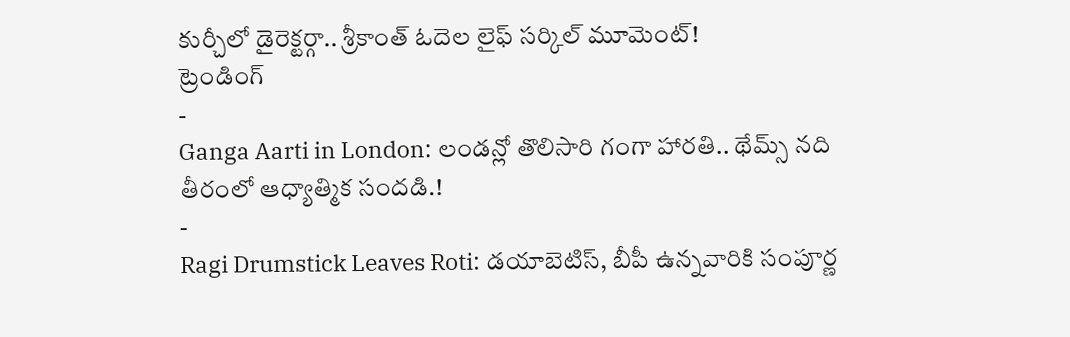కుర్చీలో డైరెక్టర్గా.. శ్రీకాంత్ ఓదెల లైఫ్ సర్కిల్ మూమెంట్!
ట్రెండింగ్
-
Ganga Aarti in London: లండన్లో తొలిసారి గంగా హారతి.. థేమ్స్ నది తీరంలో ఆధ్యాత్మిక సందడి.!
-
Ragi Drumstick Leaves Roti: డయాబెటిస్, బీపీ ఉన్నవారికి సంపూర్ణ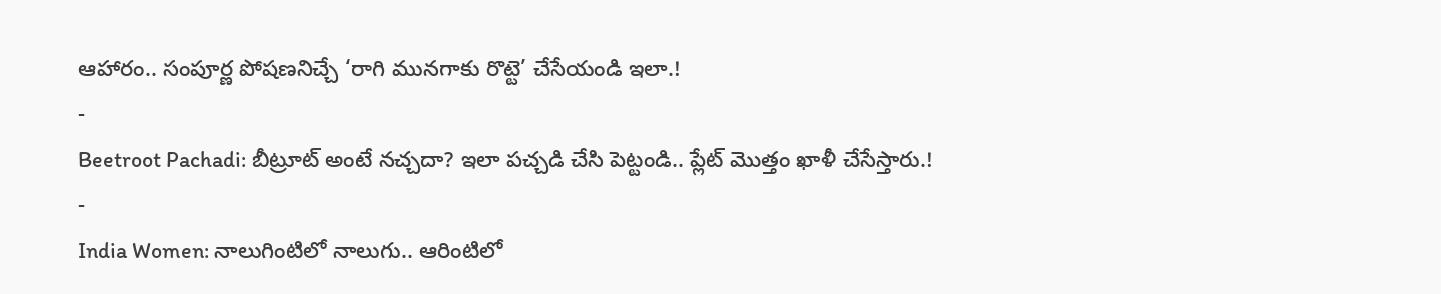ఆహారం.. సంపూర్ణ పోషణనిచ్చే ‘రాగి మునగాకు రొట్టె’ చేసేయండి ఇలా.!
-
Beetroot Pachadi: బీట్రూట్ అంటే నచ్చదా? ఇలా పచ్చడి చేసి పెట్టండి.. ప్లేట్ మొత్తం ఖాళీ చేసేస్తారు.!
-
India Women: నాలుగింటిలో నాలుగు.. ఆరింటిలో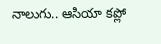నాలుగు.. ఆసియా కప్లో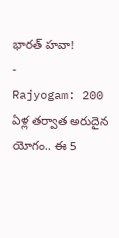భారత్ హవా!
-
Rajyogam: 200 ఏళ్ల తర్వాత అరుదైన యోగం.. ఈ 5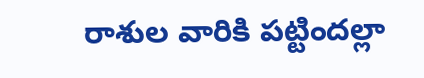రాశుల వారికి పట్టిందల్లా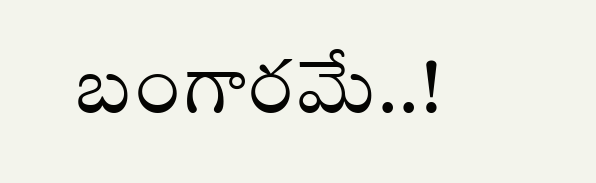బంగారమే..!